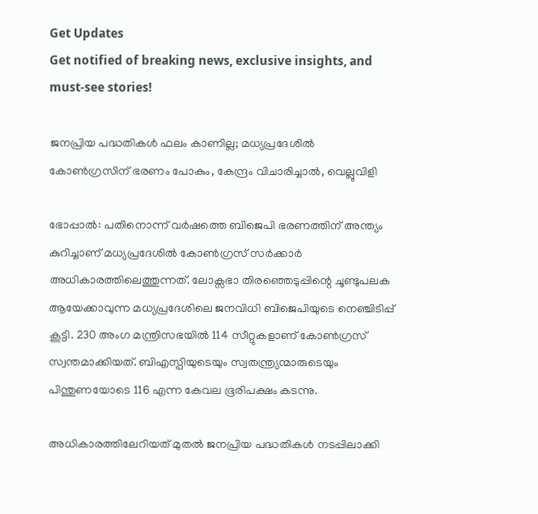Get Updates
Get notified of breaking news, exclusive insights, and must-see stories!

ജനപ്രിയ പദ്ധതികൾ ഫലം കാണില്ല; മധ്യപ്രദേശിൽ കോൺഗ്രസിന് ഭരണം പോകും, കേന്ദ്രം വിചാരിച്ചാൽ, വെല്ലുവിളി

ഭോപ്പാൽ: പതിനൊന്ന് വർഷത്തെ ബിജെപി ഭരണത്തിന് അന്ത്യം കുറിച്ചാണ് മധ്യപ്രദേശിൽ കോൺഗ്രസ് സർക്കാർ അധികാരത്തിലെത്തുന്നത്. ലോക്സഭാ തിരഞ്ഞെടുപ്പിന്റെ ചൂണ്ടുപലക ആയേക്കാവുന്ന മധ്യപ്രദേശിലെ ജനവിധി ബിജെപിയുടെ നെഞ്ചിടിപ്പ് കൂട്ടി. 230 അംഗ മന്ത്രിസഭയിൽ 114 സീറ്റുകളാണ് കോൺഗ്രസ് സ്വന്തമാക്കിയത്. ബിഎസ്പിയുടെയും സ്വതന്ത്ര്യന്മാരുടെയും പിന്തുണയോടെ 116 എന്ന കേവല ഭൂരിപക്ഷം കടന്നു.

അധികാരത്തിലേറിയത് മുതൽ ജനപ്രിയ പദ്ധതികൾ നടപ്പിലാക്കി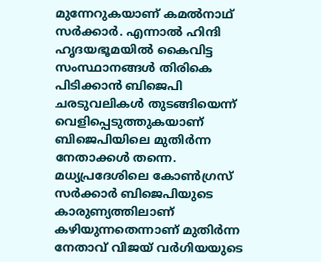മുന്നേറുകയാണ് കമൽനാഥ് സർക്കാർ. എന്നാൽ ഹിന്ദി ഹൃദയഭൂമയിൽ കൈവിട്ട സംസ്ഥാനങ്ങൾ തിരികെ പിടിക്കാൻ ബിജെപി ചരടുവലികൾ തുടങ്ങിയെന്ന് വെളിപ്പെടുത്തുകയാണ് ബിജെപിയിലെ മുതിർന്ന നേതാക്കൾ തന്നെ. മധ്യപ്രദേശിലെ കോൺഗ്രസ് സർക്കാർ ബിജെപിയുടെ കാരുണ്യത്തിലാണ് കഴിയുന്നതെന്നാണ് മുതിർന്ന നേതാവ് വിജയ് വർഗിയയുടെ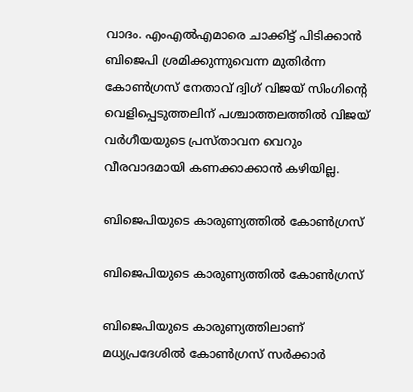വാദം. എംഎൽഎമാരെ ചാക്കിട്ട് പിടിക്കാൻ ബിജെപി ശ്രമിക്കുന്നുവെന്ന മുതിർന്ന കോൺഗ്രസ് നേതാവ് ദ്വിഗ് വിജയ് സിംഗിന്റെ വെളിപ്പെടുത്തലിന് പശ്ചാത്തലത്തിൽ വിജയ് വർഗീയയുടെ പ്രസ്താവന വെറും വീരവാദമായി കണക്കാക്കാൻ കഴിയില്ല.

ബിജെപിയുടെ കാരുണ്യത്തിൽ കോൺഗ്രസ്

ബിജെപിയുടെ കാരുണ്യത്തിൽ കോൺഗ്രസ്

ബിജെപിയുടെ കാരുണ്യത്തിലാണ് മധ്യപ്രദേശിൽ കോൺഗ്രസ് സർക്കാർ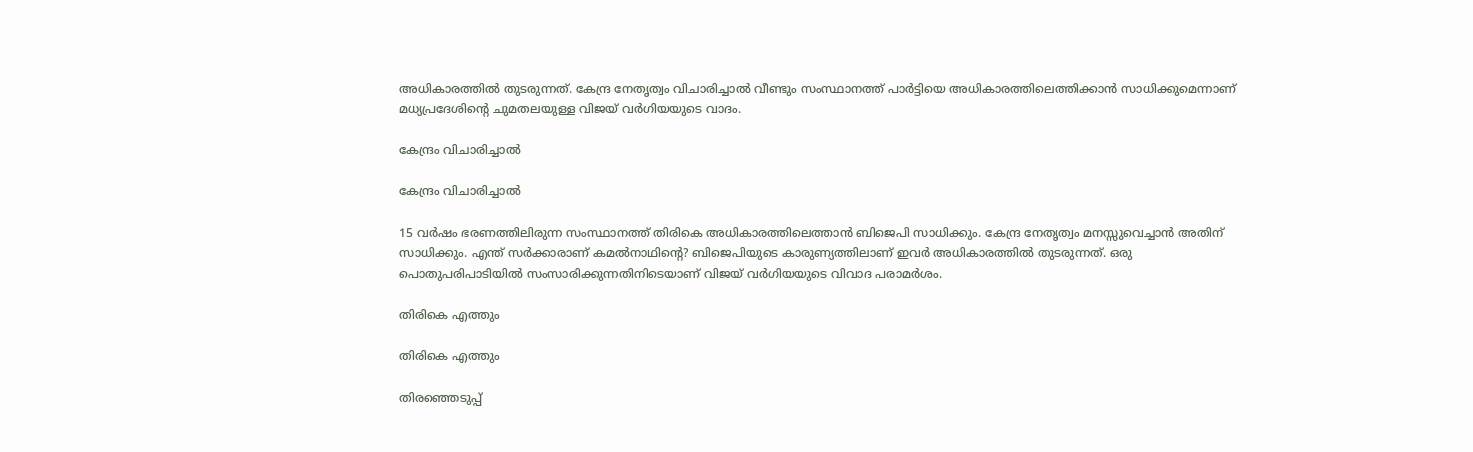അധികാരത്തിൽ തുടരുന്നത്. കേന്ദ്ര നേതൃത്വം വിചാരിച്ചാൽ വീണ്ടും സംസ്ഥാനത്ത് പാർട്ടിയെ അധികാരത്തിലെത്തിക്കാൻ സാധിക്കുമെന്നാണ് മധ്യപ്രദേശിന്റെ ചുമതലയുള്ള വിജയ് വർഗിയയുടെ വാദം.

കേന്ദ്രം വിചാരിച്ചാൽ

കേന്ദ്രം വിചാരിച്ചാൽ

15 വർഷം ഭരണത്തിലിരുന്ന സംസ്ഥാനത്ത് തിരികെ അധികാരത്തിലെത്താൻ ബിജെപി സാധിക്കും. കേന്ദ്ര നേതൃത്വം മനസ്സുവെച്ചാൻ അതിന് സാധിക്കും. എന്ത് സർക്കാരാണ് കമൽനാഥിന്റെ? ബിജെപിയുടെ കാരുണ്യത്തിലാണ് ഇവർ അധികാരത്തിൽ തുടരുന്നത്. ഒരു പൊതുപരിപാടിയിൽ സംസാരിക്കുന്നതിനിടെയാണ് വിജയ് വർഗിയയുടെ വിവാദ പരാമർശം.

തിരികെ എത്തും

തിരികെ എത്തും

തിരഞ്ഞെടുപ്പ്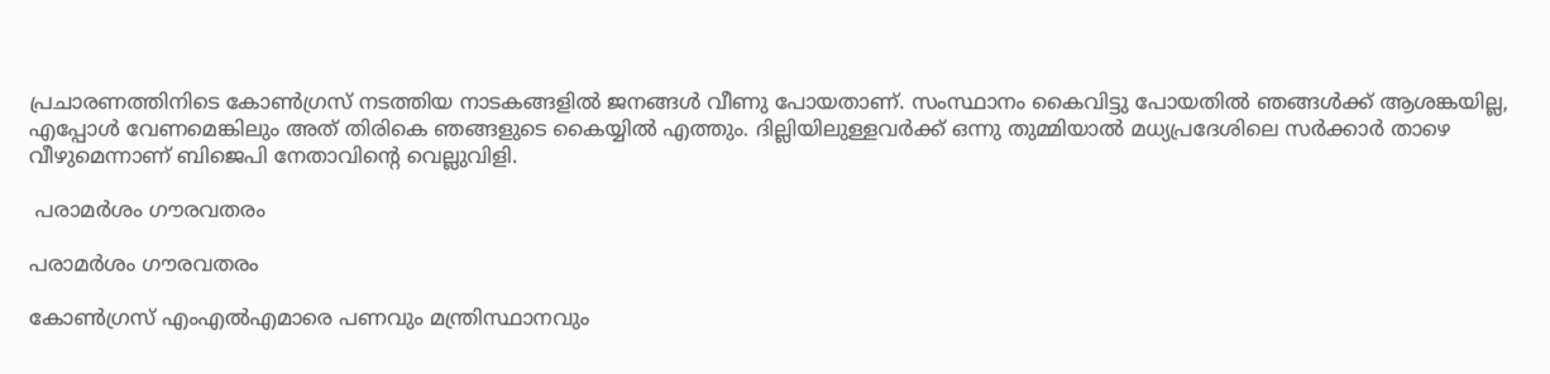പ്രചാരണത്തിനിടെ കോൺഗ്രസ് നടത്തിയ നാടകങ്ങളിൽ ജനങ്ങൾ വീണു പോയതാണ്. സംസ്ഥാനം കൈവിട്ടു പോയതിൽ ഞങ്ങൾക്ക് ആശങ്കയില്ല, എപ്പോൾ വേണമെങ്കിലും അത് തിരികെ ഞങ്ങളുടെ കൈയ്യിൽ എത്തും. ദില്ലിയിലുള്ളവർക്ക് ഒന്നു തുമ്മിയാൽ മധ്യപ്രദേശിലെ സർക്കാർ താഴെ വീഴുമെന്നാണ് ബിജെപി നേതാവിന്റെ വെല്ലുവിളി.

 പരാമർശം ഗൗരവതരം

പരാമർശം ഗൗരവതരം

കോൺഗ്രസ് എംഎൽഎമാരെ പണവും മന്ത്രിസ്ഥാനവും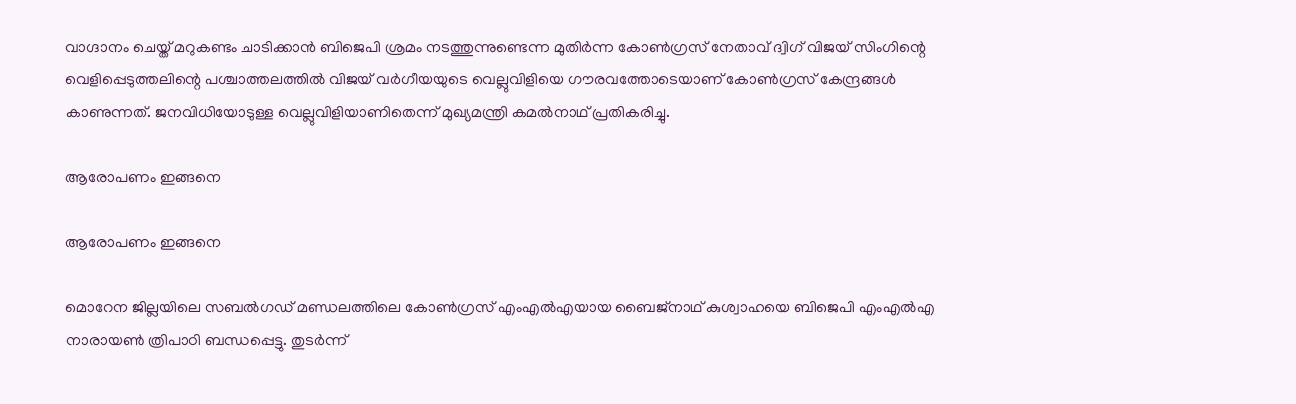വാഗ്ദാനം ചെയ്ത് മറുകണ്ടം ചാടിക്കാൻ ബിജെപി ശ്രമം നടത്തുന്നുണ്ടെന്ന മുതിർന്ന കോൺഗ്രസ് നേതാവ് ദ്വിഗ് വിജയ് സിംഗിന്റെ വെളിപ്പെടുത്തലിന്റെ പശ്ചാത്തലത്തിൽ വിജയ് വർഗീയയുടെ വെല്ലുവിളിയെ ഗൗരവത്തോടെയാണ് കോൺഗ്രസ് കേന്ദ്രങ്ങൾ കാണുന്നത്. ജനവിധിയോടുള്ള വെല്ലുവിളിയാണിതെന്ന് മുഖ്യമന്ത്രി കമൽനാഥ് പ്രതികരിച്ചു.

ആരോപണം ഇങ്ങനെ

ആരോപണം ഇങ്ങനെ

മൊറേന ജില്ലയിലെ സബല്‍ഗഡ് മണ്ഡലത്തിലെ കോണ്‍ഗ്രസ് എംഎല്‍എയായ ബൈജ്‌നാഥ് കുശ്വാഹയെ ബിജെപി എംഎല്‍എ നാരായണ്‍ ത്രിപാഠി ബന്ധപ്പെട്ടു. തുടര്‍ന്ന്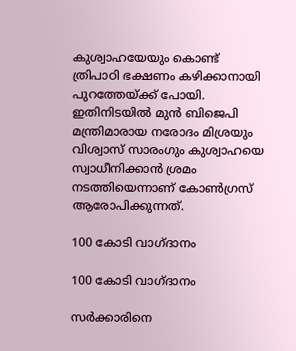കുശ്വാഹയേയും കൊണ്ട് ത്രിപാഠി ഭക്ഷണം കഴിക്കാനായി പുറത്തേയ്ക്ക് പോയി. ഇതിനിടയിൽ മുന്‍ ബിജെപി മന്ത്രിമാരായ നരോദം മിശ്രയും വിശ്വാസ് സാരംഗും കുശ്വാഹയെ സ്വാധീനിക്കാന്‍ ശ്രമം നടത്തിയെന്നാണ് കോൺഗ്രസ് ആരോപിക്കുന്നത്.

100 കോടി വാഗ്ദാനം

100 കോടി വാഗ്ദാനം

സർക്കാരിനെ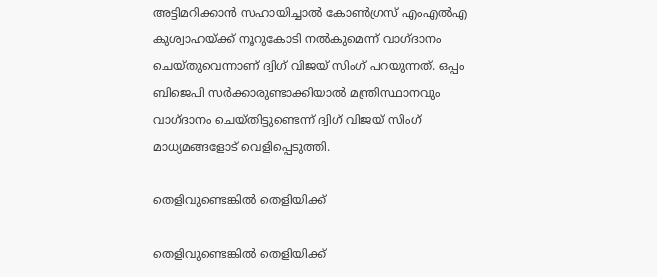അട്ടിമറിക്കാൻ സഹായിച്ചാൽ കോൺഗ്രസ് എംഎൽഎ കുശ്വാഹയ്ക്ക് നൂറുകോടി നൽകുമെന്ന് വാഗ്ദാനം ചെയ്തുവെന്നാണ് ദ്വിഗ് വിജയ് സിംഗ് പറയുന്നത്. ഒപ്പം ബിജെപി സർ‌ക്കാരുണ്ടാക്കിയാൽ മന്ത്രിസ്ഥാനവും വാഗ്ദാനം ചെയ്തിട്ടുണ്ടെന്ന് ദ്വിഗ് വിജയ് സിംഗ് മാധ്യമങ്ങളോട് വെളിപ്പെടുത്തി.

തെളിവുണ്ടെങ്കിൽ തെളിയിക്ക്

തെളിവുണ്ടെങ്കിൽ തെളിയിക്ക്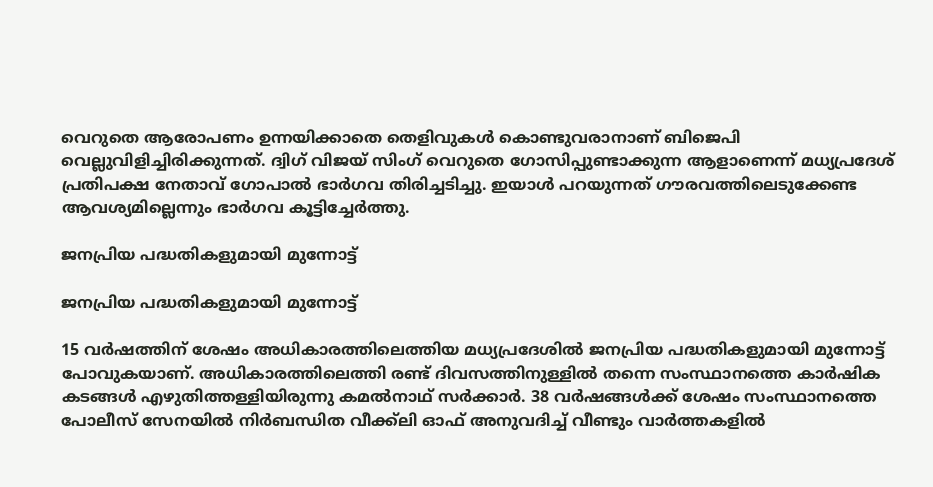വെറുതെ ആരോപണം ഉന്നയിക്കാതെ തെളിവുകൾ കൊണ്ടുവരാനാണ് ബിജെപി വെല്ലുവിളിച്ചിരിക്കുന്നത്. ദ്വിഗ് വിജയ് സിംഗ് വെറുതെ ഗോസിപ്പുണ്ടാക്കുന്ന ആളാണെന്ന് മധ്യപ്രദേശ് പ്രതിപക്ഷ നേതാവ് ഗോപാല്‍ ഭാര്‍ഗവ തിരിച്ചടിച്ചു. ഇയാൾ പറയുന്നത് ഗൗരവത്തിലെടുക്കേണ്ട ആവശ്യമില്ലെന്നും ഭാർഗവ കൂട്ടിച്ചേർത്തു.

ജനപ്രിയ പദ്ധതികളുമായി മുന്നോട്ട്

ജനപ്രിയ പദ്ധതികളുമായി മുന്നോട്ട്

15 വർഷത്തിന് ശേഷം അധികാരത്തിലെത്തിയ മധ്യപ്രദേശിൽ ജനപ്രിയ പദ്ധതികളുമായി മുന്നോട്ട് പോവുകയാണ്. അധികാരത്തിലെത്തി രണ്ട് ദിവസത്തിനുള്ളിൽ തന്നെ സംസ്ഥാനത്തെ കാർഷിക കടങ്ങൾ എഴുതിത്തള്ളിയിരുന്നു കമൽനാഥ് സർക്കാർ. 38 വർഷങ്ങൾക്ക് ശേഷം സംസ്ഥാനത്തെ പോലീസ് സേനയിൽ നിർബന്ധിത വീക്ക്ലി ഓഫ് അനുവദിച്ച് വീണ്ടും വാർത്തകളിൽ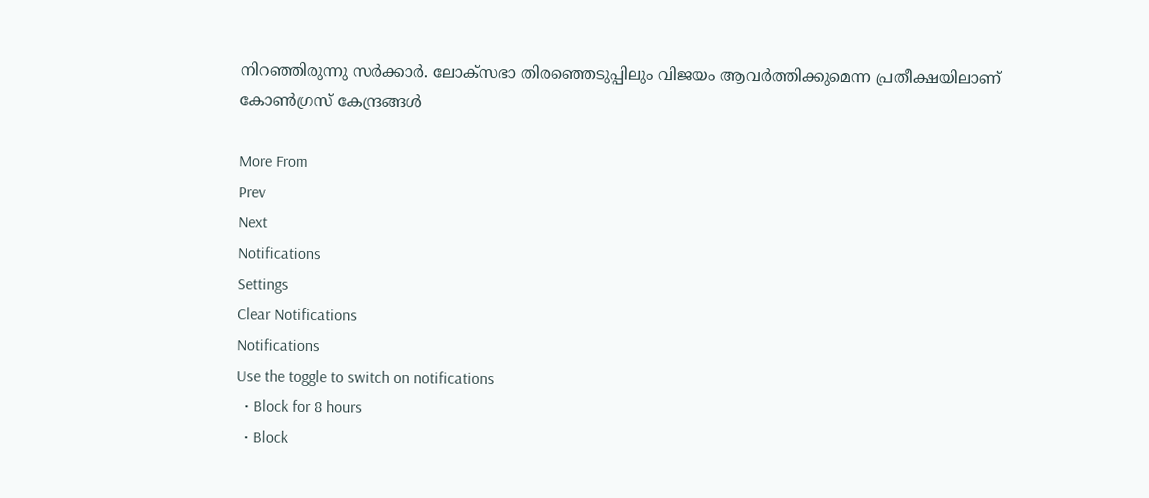നിറഞ്ഞിരുന്നു സർക്കാർ. ലോക്സഭാ തിരഞ്ഞെടുപ്പിലും വിജയം ആവർത്തിക്കുമെന്ന പ്രതീക്ഷയിലാണ് കോൺഗ്രസ് കേന്ദ്രങ്ങൾ

More From
Prev
Next
Notifications
Settings
Clear Notifications
Notifications
Use the toggle to switch on notifications
  • Block for 8 hours
  • Block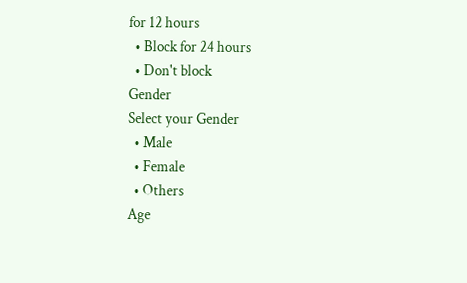for 12 hours
  • Block for 24 hours
  • Don't block
Gender
Select your Gender
  • Male
  • Female
  • Others
Age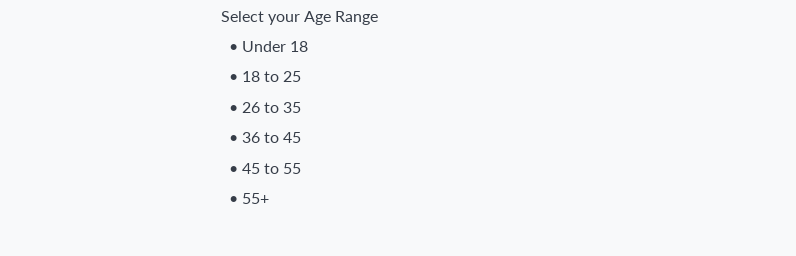Select your Age Range
  • Under 18
  • 18 to 25
  • 26 to 35
  • 36 to 45
  • 45 to 55
  • 55+